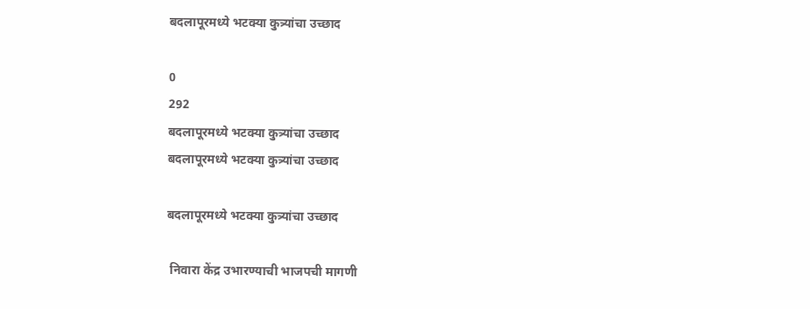बदलापूरमध्ये भटक्या कुत्र्यांचा उच्छाद

0
292
बदलापूरमध्ये भटक्या कुत्र्यांचा उच्छाद
बदलापूरमध्ये भटक्या कुत्र्यांचा उच्छाद

बदलापूरमध्ये भटक्या कुत्र्यांचा उच्छाद

 निवारा केंद्र उभारण्याची भाजपची मागणी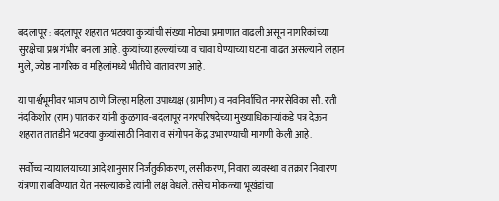बदलापूर : बदलापूर शहरात भटक्या कुत्र्यांची संख्या मोठ्या प्रमाणात वाढली असून नागरिकांच्या सुरक्षेचा प्रश्न गंभीर बनला आहे. कुत्र्यांच्या हल्ल्यांच्या व चावा घेण्याच्या घटना वाढत असल्याने लहान मुले, ज्येष्ठ नागरिक व महिलांमध्ये भीतीचे वातावरण आहे.

या पार्श्वभूमीवर भाजप ठाणे जिल्हा महिला उपाध्यक्ष (ग्रामीण) व नवनिर्वाचित नगरसेविका सौ. रती नंदकिशोर (राम) पातकर यांनी कुळगाव-बदलापूर नगरपरिषदेच्या मुख्याधिकाऱ्यांकडे पत्र देऊन शहरात तातडीने भटक्या कुत्र्यांसाठी निवारा व संगोपन केंद्र उभारण्याची मागणी केली आहे.

सर्वोच्च न्यायालयाच्या आदेशानुसार निर्जंतुकीकरण, लसीकरण, निवारा व्यवस्था व तक्रार निवारण यंत्रणा राबविण्यात येत नसल्याकडे त्यांनी लक्ष वेधले. तसेच मोकळ्या भूखंडांचा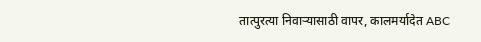तात्पुरत्या निवाऱ्यासाठी वापर, कालमर्यादेत ABC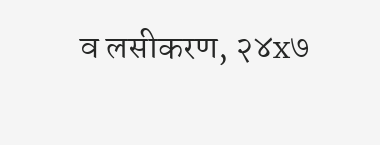व लसीकरण, २४x७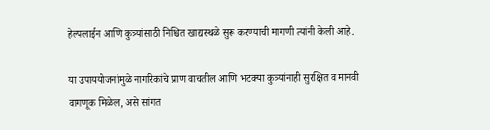हेल्पलाईन आणि कुत्र्यांसाठी निश्चित खाद्यस्थळे सुरू करण्याची मागणी त्यांनी केली आहे.

या उपाययोजनांमुळे नागरिकांचे प्राण वाचतील आणि भटक्या कुत्र्यांनाही सुरक्षित व मानवी वागणूक मिळेल, असे सांगत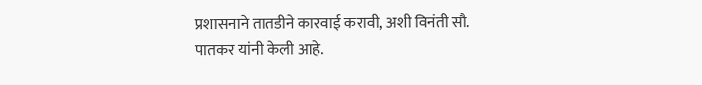प्रशासनाने तातडीने कारवाई करावी, अशी विनंती सौ. पातकर यांनी केली आहे.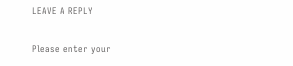LEAVE A REPLY

Please enter your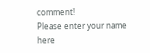comment!
Please enter your name here